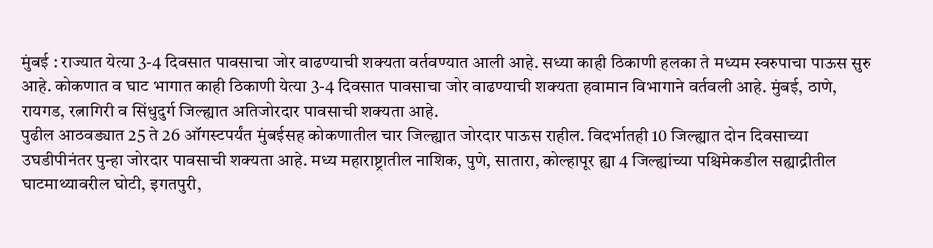मुंबई : राज्यात येत्या 3-4 दिवसात पावसाचा जोर वाढण्याची शक्यता वर्तवण्यात आली आहे. सध्या काही ठिकाणी हलका ते मध्यम स्वरुपाचा पाऊस सुरु आहे. कोकणात व घाट भागात काही ठिकाणी येत्या 3-4 दिवसात पावसाचा जोर वाढण्याची शक्यता हवामान विभागाने वर्तवली आहे. मुंबई, ठाणे, रायगड, रत्नागिरी व सिंधुदुर्ग जिल्ह्यात अतिजोरदार पावसाची शक्यता आहे.
पुढील आठवड्यात 25 ते 26 ऑगस्टपर्यंत मुंबईसह कोकणातील चार जिल्ह्यात जोरदार पाऊस राहील. विदर्भातही 10 जिल्ह्यात दोन दिवसाच्या उघडीपीनंतर पुन्हा जोरदार पावसाची शक्यता आहे. मध्य महाराष्ट्रातील नाशिक, पुणे, सातारा, कोल्हापूर ह्या 4 जिल्ह्यांच्या पश्चिमेकडील सह्याद्रीतील घाटमाथ्यावरील घोटी, इगतपुरी,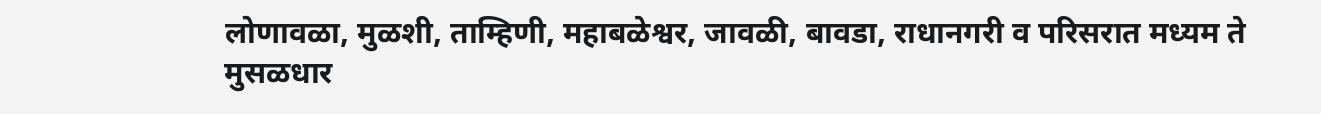लोणावळा, मुळशी, ताम्हिणी, महाबळेश्वर, जावळी, बावडा, राधानगरी व परिसरात मध्यम ते मुसळधार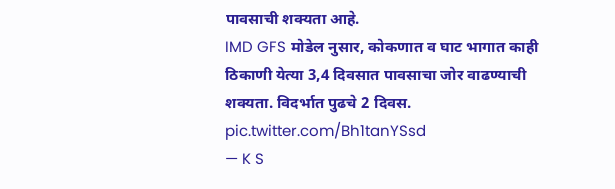पावसाची शक्यता आहे.
IMD GFS मोडेल नुसार, कोकणात व घाट भागात काही ठिकाणी येत्या 3,4 दिवसात पावसाचा जोर वाढण्याची शक्यता. विदर्भात पुढचे 2 दिवस. pic.twitter.com/Bh1tanYSsd
— K S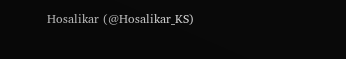Hosalikar (@Hosalikar_KS)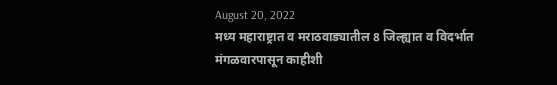August 20, 2022
मध्य महाराष्ट्रात व मराठवाड्यातील 8 जिल्ह्यात व विदर्भात मंगळवारपासून काहीशी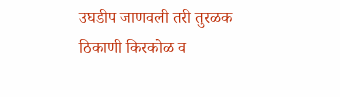उघडीप जाणवली तरी तुरळक ठिकाणी किरकोळ व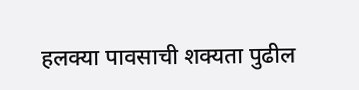हलक्या पावसाची शक्यता पुढील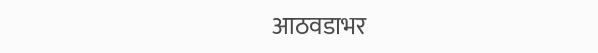आठवडाभर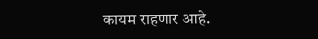कायम राहणार आहे.